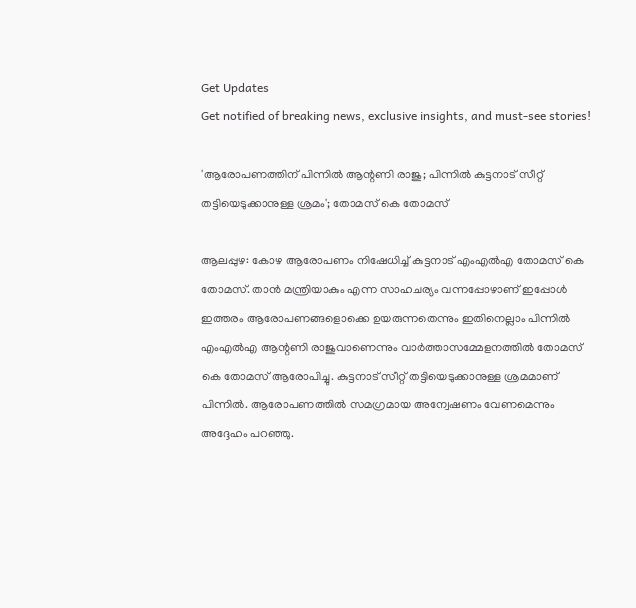Get Updates
Get notified of breaking news, exclusive insights, and must-see stories!

'ആരോപണത്തിന് പിന്നിൽ ആന്റണി രാജു; പിന്നിൽ കുട്ടനാട് സീറ്റ് തട്ടിയെടുക്കാനുള്ള ശ്രമം'; തോമസ് കെ തോമസ്

ആലപ്പുഴ: കോഴ ആരോപണം നിഷേധിച്ച് കുട്ടനാട് എംഎൽഎ തോമസ് കെ തോമസ്. താൻ മന്ത്രിയാകും എന്ന സാഹചര്യം വന്നപ്പോഴാണ് ഇപ്പോൾ ഇത്തരം ആരോപണങ്ങളൊക്കെ ഉയരുന്നതെന്നും ഇതിനെല്ലാം പിന്നിൽ എംഎൽഎ ആന്റണി രാജുവാണെന്നും വാർത്താസമ്മേളനത്തിൽ തോമസ് കെ തോമസ് ആരോപിച്ചു. കുട്ടനാട് സീറ്റ് തട്ടിയെടുക്കാനുള്ള ശ്രമമാണ് പിന്നിൽ. ആരോപണത്തിൽ സമഗ്രമായ അന്വേഷണം വേണമെന്നും അദ്ദേഹം പറഞ്ഞു.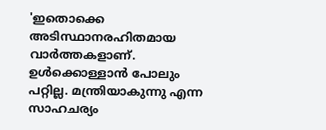'ഇതൊക്കെ അടിസ്ഥാനരഹിതമായ വാർത്തകളാണ്. ഉൾക്കൊള്ളാൻ പോലും പറ്റില്ല. മന്ത്രിയാകുന്നു എന്ന സാഹചര്യം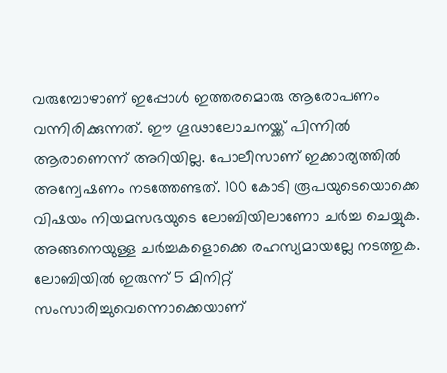വരുമ്പോഴാണ് ഇപ്പോൾ ഇത്തരമൊരു ആരോപണം വന്നിരിക്കുന്നത്. ഈ ഗൂഢാലോചനയ്ക്ക് പിന്നിൽ ആരാണെന്ന് അറിയില്ല. പോലീസാണ് ഇക്കാര്യത്തിൽ അന്വേഷണം നടത്തേണ്ടത്. 100 കോടി രൂപയുടെയൊക്കെ വിഷയം നിയമസഭയുടെ ലോബിയിലാണോ ചർച്ച ചെയ്യുക. അങ്ങനെയുള്ള ചർച്ചകളൊക്കെ രഹസ്യമായല്ലേ നടത്തുക. ലോബിയിൽ ഇരുന്ന് 5 മിനിറ്റ് സംസാരിച്ചുവെന്നൊക്കെയാണ്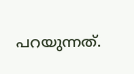പറയുന്നത്.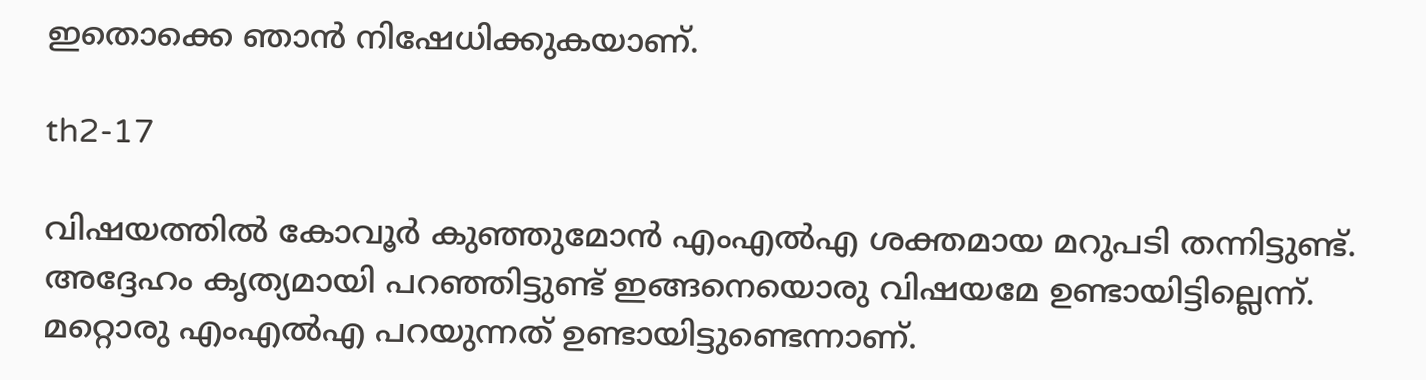ഇതൊക്കെ ഞാൻ നിഷേധിക്കുകയാണ്.

th2-17

വിഷയത്തിൽ കോവൂർ കുഞ്ഞുമോൻ എംഎൽഎ ശക്തമായ മറുപടി തന്നിട്ടുണ്ട്. അദ്ദേഹം കൃത്യമായി പറഞ്ഞിട്ടുണ്ട് ഇങ്ങനെയൊരു വിഷയമേ ഉണ്ടായിട്ടില്ലെന്ന്.
മറ്റൊരു എംഎൽഎ പറയുന്നത് ഉണ്ടായിട്ടുണ്ടെന്നാണ്.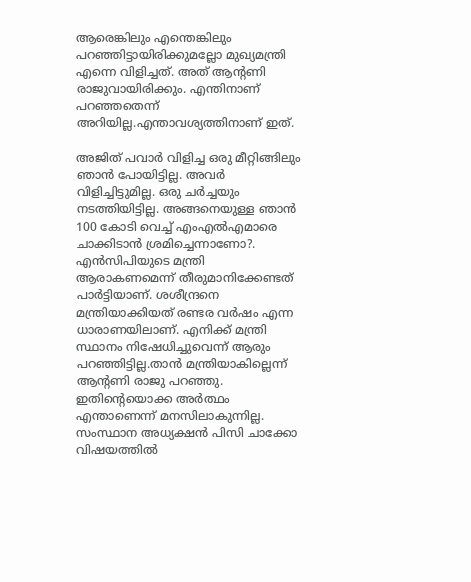ആരെങ്കിലും എന്തെങ്കിലും പറഞ്ഞിട്ടായിരിക്കുമല്ലോ മുഖ്യമന്ത്രി എന്നെ വിളിച്ചത്. അത് ആന്റണി രാജുവായിരിക്കും. എന്തിനാണ് പറഞ്ഞതെന്ന് അറിയില്ല.എന്താവശ്യത്തിനാണ് ഇത്.

അജിത് പവാർ വിളിച്ച ഒരു മീറ്റിങ്ങിലും ഞാൻ പോയിട്ടില്ല. അവർ വിളിച്ചിട്ടുമില്ല. ഒരു ചർച്ചയും നടത്തിയിട്ടില്ല. അങ്ങനെയുള്ള ഞാൻ 100 കോടി വെച്ച് എംഎൽഎമാരെ ചാക്കിടാൻ ശ്രമിച്ചെന്നാണോ?. എൻസിപിയുടെ മന്ത്രി ആരാകണമെന്ന് തീരുമാനിക്കേണ്ടത് പാർട്ടിയാണ്. ശശീന്ദ്രനെ മന്ത്രിയാക്കിയത് രണ്ടര വർഷം എന്ന ധാരാണയിലാണ്. എനിക്ക് മന്ത്രി സ്ഥാനം നിഷേധിച്ചുവെന്ന് ആരും പറഞ്ഞിട്ടില്ല.താൻ മന്ത്രിയാകില്ലെന്ന് ആന്റണി രാജു പറഞ്ഞു. ഇതിന്റെയൊക്ക അർത്ഥം എന്താണെന്ന് മനസിലാകുന്നില്ല. സംസ്ഥാന അധ്യക്ഷൻ പിസി ചാക്കോ വിഷയത്തിൽ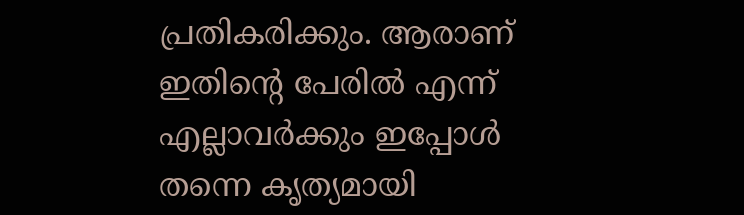പ്രതികരിക്കും. ആരാണ് ഇതിന്റെ പേരിൽ എന്ന് എല്ലാവർക്കും ഇപ്പോൾ തന്നെ കൃത്യമായി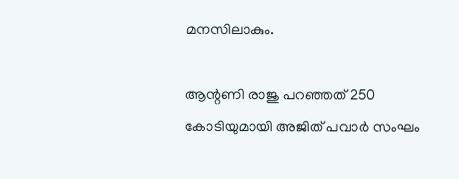മനസിലാകും.

ആന്റണി രാജു പറഞ്ഞത് 250 കോടിയുമായി അജിത് പവാർ സംഘം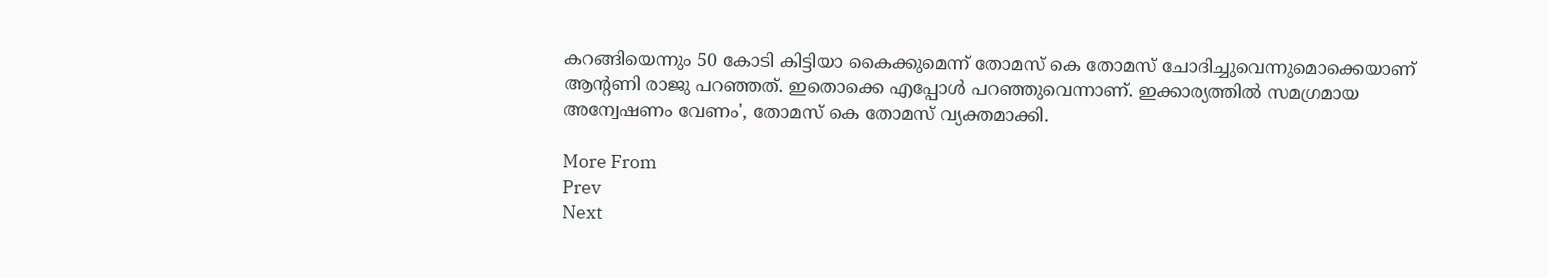കറങ്ങിയെന്നും 50 കോടി കിട്ടിയാ കൈക്കുമെന്ന് തോമസ് കെ തോമസ് ചോദിച്ചുവെന്നുമൊക്കെയാണ് ആന്റണി രാജു പറഞ്ഞത്. ഇതൊക്കെ എപ്പോൾ പറഞ്ഞുവെന്നാണ്. ഇക്കാര്യത്തിൽ സമഗ്രമായ അന്വേഷണം വേണം', തോമസ് കെ തോമസ് വ്യക്തമാക്കി.

More From
Prev
Next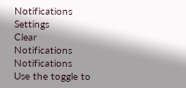Notifications
Settings
Clear Notifications
Notifications
Use the toggle to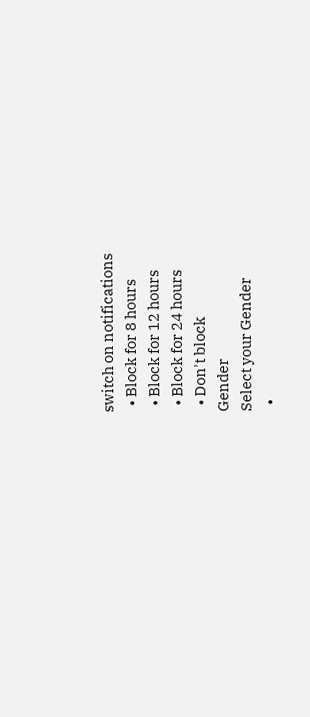switch on notifications
  • Block for 8 hours
  • Block for 12 hours
  • Block for 24 hours
  • Don't block
Gender
Select your Gender
  •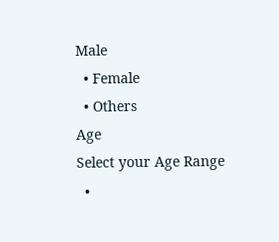Male
  • Female
  • Others
Age
Select your Age Range
  •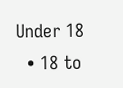Under 18
  • 18 to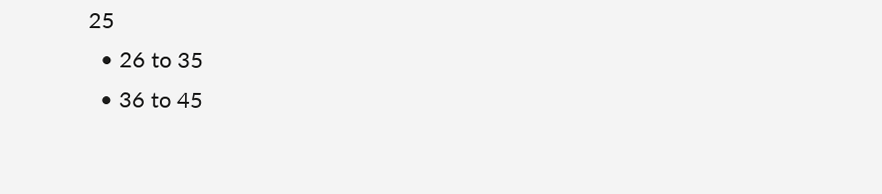25
  • 26 to 35
  • 36 to 45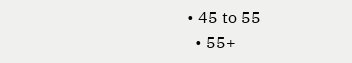• 45 to 55
  • 55+